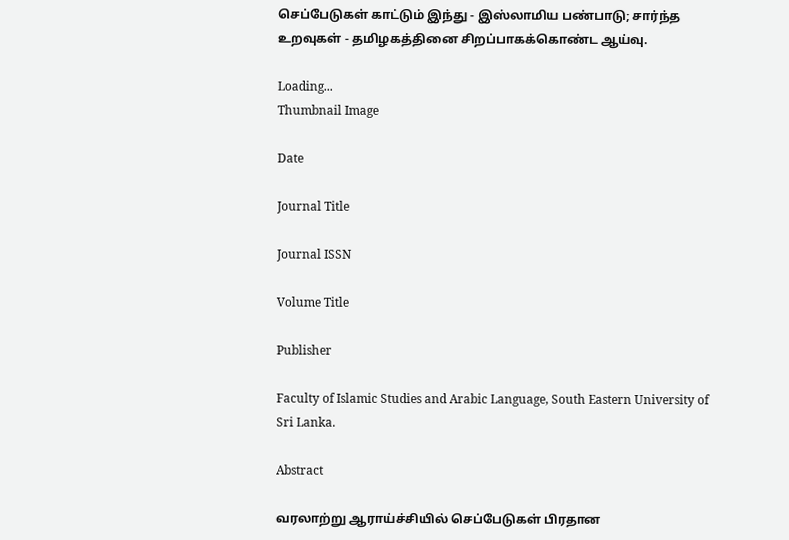செப்பேடுகள் காட்டும் இந்து - இஸ்லாமிய பண்பாடு; சார்ந்த உறவுகள் - தமிழகத்தினை சிறப்பாகக்கொண்ட ஆய்வு.

Loading...
Thumbnail Image

Date

Journal Title

Journal ISSN

Volume Title

Publisher

Faculty of Islamic Studies and Arabic Language, South Eastern University of Sri Lanka.

Abstract

வரலாற்று ஆராய்ச்சியில் செப்பேடுகள் பிரதான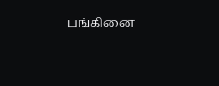பங்கினை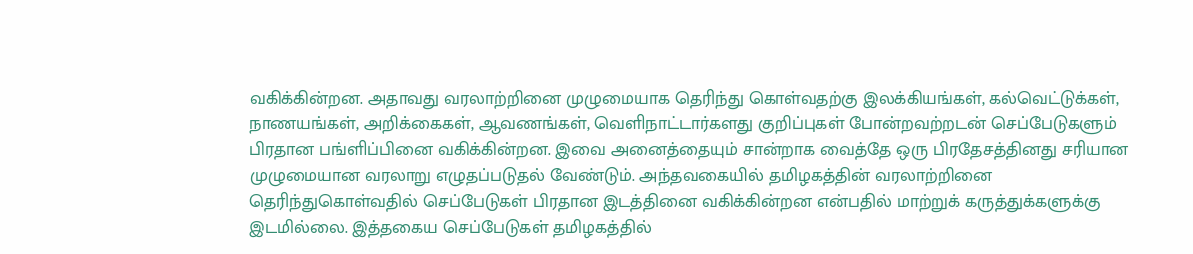வகிக்கின்றன. அதாவது வரலாற்றினை முழுமையாக தெரிந்து கொள்வதற்கு இலக்கியங்கள், கல்வெட்டுக்கள், நாணயங்கள், அறிக்கைகள், ஆவணங்கள், வெளிநாட்டார்களது குறிப்புகள் போன்றவற்றடன் செப்பேடுகளும் பிரதான பங்ளிப்பினை வகிக்கின்றன. இவை அனைத்தையும் சான்றாக வைத்தே ஒரு பிரதேசத்தினது சரியான முழுமையான வரலாறு எழுதப்படுதல் வேண்டும். அந்தவகையில் தமிழகத்தின் வரலாற்றினை தெரிந்துகொள்வதில் செப்பேடுகள் பிரதான இடத்தினை வகிக்கின்றன என்பதில் மாற்றுக் கருத்துக்களுக்கு இடமில்லை. இத்தகைய செப்பேடுகள் தமிழகத்தில்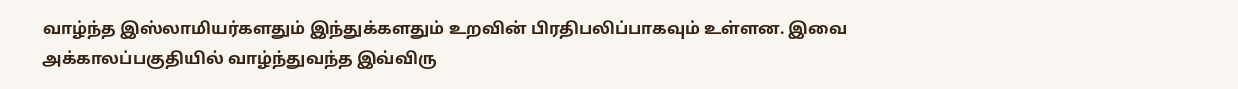வாழ்ந்த இஸ்லாமியர்களதும் இந்துக்களதும் உறவின் பிரதிபலிப்பாகவும் உள்ளன. இவை அக்காலப்பகுதியில் வாழ்ந்துவந்த இவ்விரு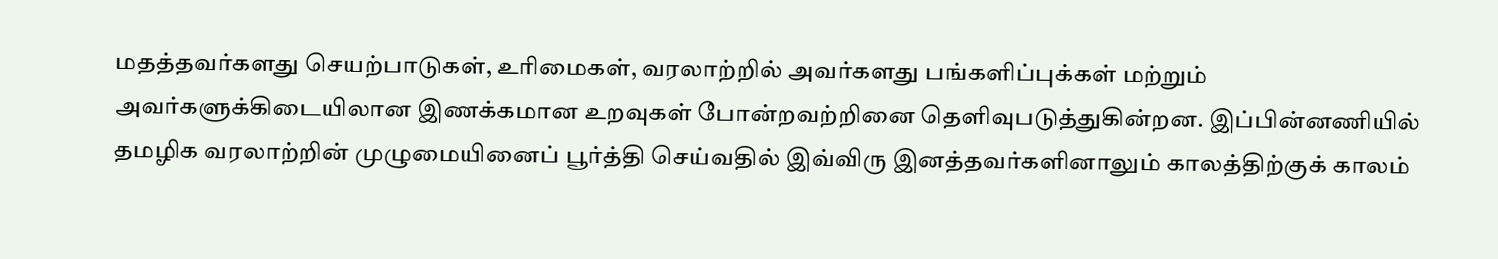மதத்தவர்களது செயற்பாடுகள், உரிமைகள், வரலாற்றில் அவர்களது பங்களிப்புக்கள் மற்றும் அவர்களுக்கிடையிலான இணக்கமான உறவுகள் போன்றவற்றினை தெளிவுபடுத்துகின்றன. இப்பின்னணியில் தமழிக வரலாற்றின் முழுமையினைப் பூர்த்தி செய்வதில் இவ்விரு இனத்தவர்களினாலும் காலத்திற்குக் காலம்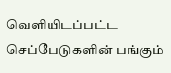வெளியிடப்பட்ட செப்பேடுகளின் பங்கும்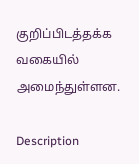குறிப்பிடத்தக்க வகையில் அமைந்துள்ளன.

Description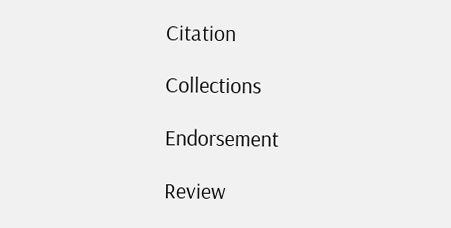Citation

Collections

Endorsement

Review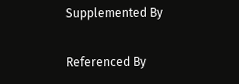Supplemented By

Referenced By